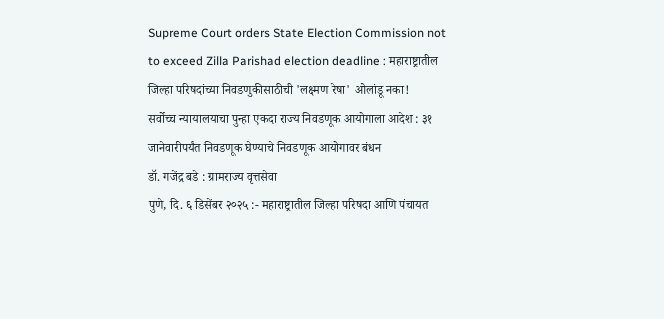Supreme Court orders State Election Commission not to exceed Zilla Parishad election deadline : महाराष्ट्रातील जिल्हा परिषदांच्या निवडणुकीसाठीची 'लक्ष्मण रेषा' ओलांडू नका!
सर्वोच्च न्यायालयाचा पुन्हा एकदा राज्य निवडणूक आयोगाला आदेश : ३१ जानेवारीपर्यंत निवडणूक घेण्याचे निवडणूक आयोगावर बंधन
डॉ. गजेंद्र बडे : ग्रामराज्य वृत्तसेवा
पुणे, दि. ६ डिसेंबर २०२५ :- महाराष्ट्रातील जिल्हा परिषदा आणि पंचायत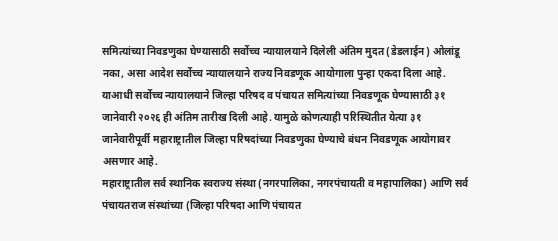समित्यांच्या निवडणुका घेण्यासाठी सर्वोच्च न्यायालयाने दिलेली अंतिम मुदत (डेडलाईन) ओलांडू नका, असा आदेश सर्वोच्च न्यायालयाने राज्य निवडणूक आयोगाला पुन्हा एकदा दिला आहे. याआधी सर्वोच्च न्यायालयाने जिल्हा परिषद व पंचायत समित्यांच्या निवडणूक घेण्यासाठी ३१ जानेवारी २०२६ ही अंतिम तारीख दिली आहे. यामुळे कोणत्याही परिस्थितीत येत्या ३१ जानेवारीपूर्वी महाराष्ट्रातील जिल्हा परिषदांच्या निवडणुका घेण्याचे बंधन निवडणूक आयोगावर असणार आहे.
महाराष्ट्रातील सर्व स्थानिक स्वराज्य संस्था (नगरपालिका, नगरपंचायती व महापालिका) आणि सर्व पंचायतराज संस्थांच्या (जिल्हा परिषदा आणि पंचायत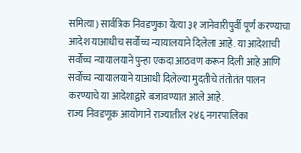समित्या) सार्वत्रिक निवडणुका येत्या ३१ जानेवारीपुर्वी पूर्ण करण्याचा आदेश याआधीच सर्वोच्च न्यायालयाने दिलेला आहे. या आदेशाची सर्वोच्च न्यायालयाने पुन्हा एकदा आठवण करून दिली आहे आणि सर्वोच्च न्यायालयाने याआधी दिलेल्या मुदतीचे तंतोतंत पालन करण्याचे या आदेशाद्वारे बजावण्यात आले आहे.
राज्य निवडणूक आयोगाने राज्यातील २४६ नगरपालिका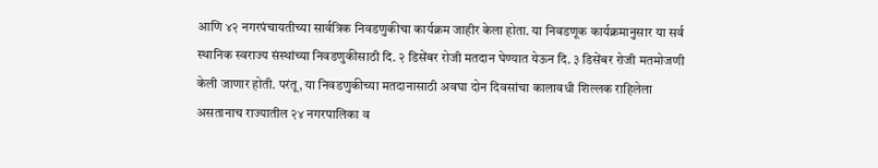आणि ४२ नगरपंचायतीच्या सार्वत्रिक निवडणुकीचा कार्यक्रम जाहीर केला होता. या निवडणूक कार्यक्रमानुसार या सर्व स्थानिक स्वराज्य संस्थांच्या निवडणुकीसाठी दि. २ डिसेंबर रोजी मतदान घेण्यात येऊन दि. ३ डिसेंबर रोजी मतमोजणी केली जाणार होती. परंतू, या निवडणुकीच्या मतदानासाठी अवघा दोन दिवसांचा कालावधी शिल्लक राहिलेला असतानाच राज्यातील २४ नगरपालिका व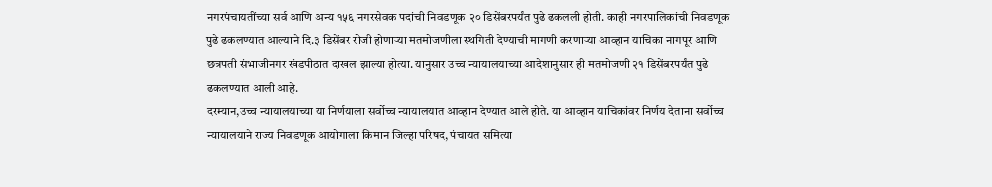नगरपंचायतींच्या सर्व आणि अन्य १५६ नगरसेवक पदांची निवडणूक २० डिसेंबरपर्यंत पुढे ढकलली होती. काही नगरपालिकांची निवडणूक पुढे ढकलण्यात आल्याने दि.३ डिसेंबर रोजी होणाऱ्या मतमोजणीला स्थगिती देण्याची मागणी करणाऱ्या आव्हान याचिका नागपूर आणि छत्रपती संभाजीनगर खंडपीठात दाखल झाल्या होत्या. यानुसार उच्च न्यायालयाच्या आदेशानुसार ही मतमोजणी २१ डिसेंबरपर्यंत पुढे ढकलण्यात आली आहे.
दरम्यान,उच्च न्यायालयाच्या या निर्णयाला सर्वोच्च न्यायालयात आव्हान देण्यात आले होते. या आव्हान याचिकांवर निर्णय देताना सर्वोच्च न्यायालयाने राज्य निवडणूक आयोगाला किमान जिल्हा परिषद, पंचायत समित्या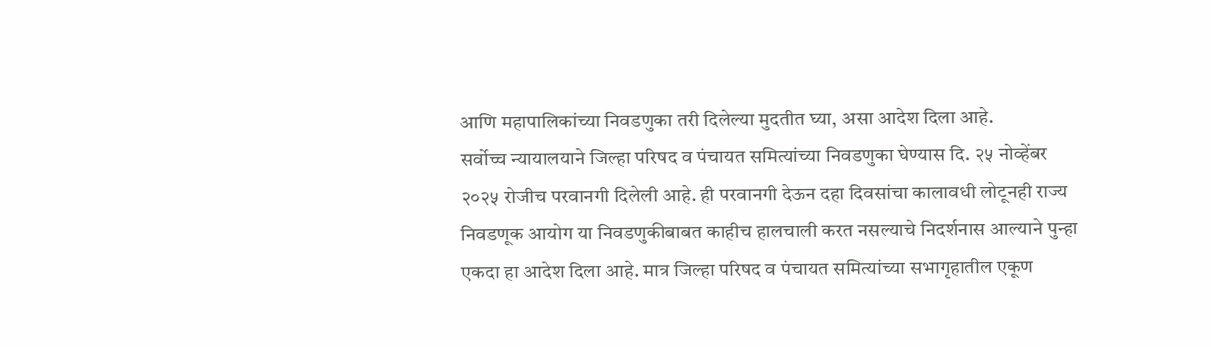आणि महापालिकांच्या निवडणुका तरी दिलेल्या मुदतीत घ्या, असा आदेश दिला आहे.
सर्वोच्च न्यायालयाने जिल्हा परिषद व पंचायत समित्यांच्या निवडणुका घेण्यास दि. २५ नोव्हेंबर २०२५ रोजीच परवानगी दिलेली आहे. ही परवानगी देऊन दहा दिवसांचा कालावधी लोटूनही राज्य निवडणूक आयोग या निवडणुकीबाबत काहीच हालचाली करत नसल्याचे निदर्शनास आल्याने पुन्हा एकदा हा आदेश दिला आहे. मात्र जिल्हा परिषद व पंचायत समित्यांच्या सभागृहातील एकूण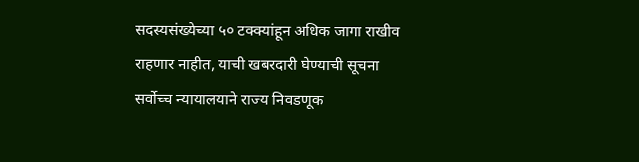सदस्यसंख्येच्या ५० टक्क्यांहून अधिक जागा राखीव राहणार नाहीत, याची खबरदारी घेण्याची सूचना सर्वोच्च न्यायालयाने राज्य निवडणूक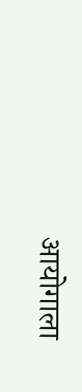आयोगाला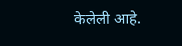केलेली आहे.